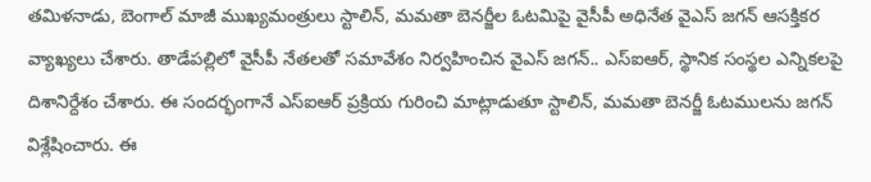తమిళనాడు, బెంగాల్ మాజీ ముఖ్యమంత్రులు స్టాలిన్, మమతా బెనర్జీల ఓటమిపై వైసీపీ అధినేత వైఎస్ జగన్ ఆసక్తికర వ్యాఖ్యలు చేశారు. తాడేపల్లిలో వైసీపీ నేతలతో సమావేశం నిర్వహించిన వైఎస్ జగన్.. ఎస్ఐఆర్, స్థానిక సంస్థల ఎన్నికలపై దిశానిర్దేశం చేశారు. ఈ సందర్భంగానే ఎస్ఐఆర్ ప్రక్రియ గురించి మాట్లాడుతూ స్టాలిన్, మమతా బెనర్జీ ఓటములను జగన్ విశ్లేషించారు. ఈ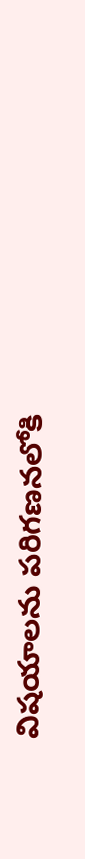విషయాలను పరిగణనలోకి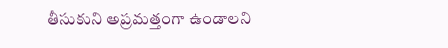తీసుకుని అప్రమత్తంగా ఉండాలని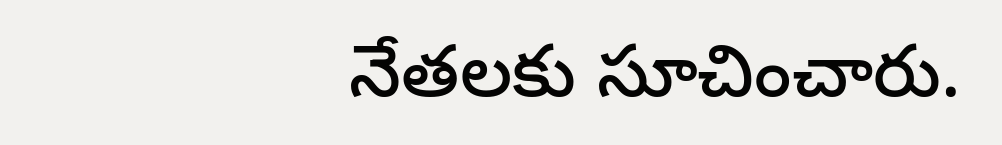నేతలకు సూచించారు.